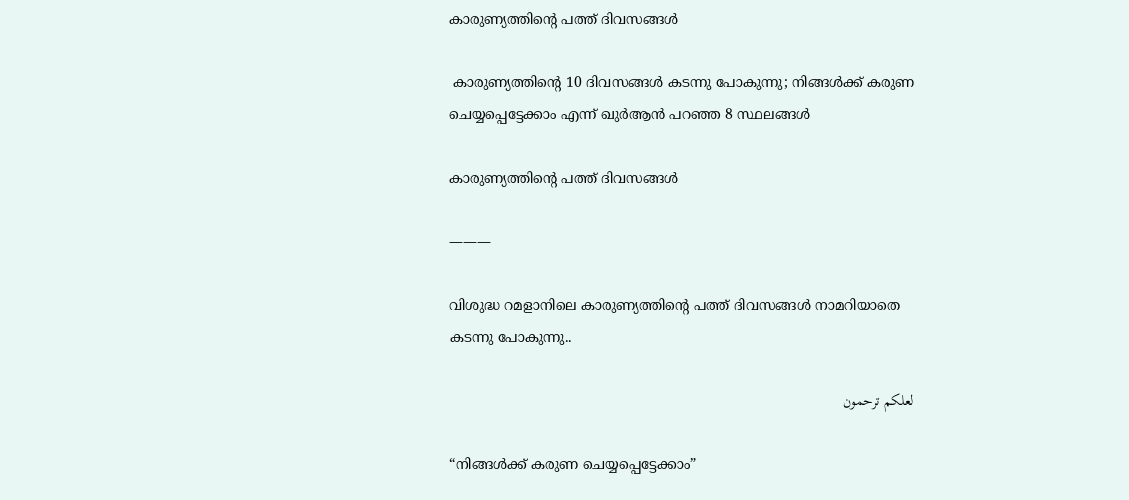കാരുണ്യത്തിന്റെ പത്ത് ദിവസങ്ങൾ

 കാരുണ്യത്തിന്റെ 10 ദിവസങ്ങൾ കടന്നു പോകുന്നു; നിങ്ങൾക്ക് കരുണ ചെയ്യപ്പെട്ടേക്കാം എന്ന് ഖുർആൻ പറഞ്ഞ 8 സ്ഥലങ്ങൾ

കാരുണ്യത്തിന്റെ പത്ത് ദിവസങ്ങൾ

———

വിശുദ്ധ റമളാനിലെ കാരുണ്യത്തിന്റെ പത്ത് ദിവസങ്ങൾ നാമറിയാതെ കടന്നു പോകുന്നു..

لعلكم ترحمون

“നിങ്ങൾക്ക് കരുണ ചെയ്യപ്പെട്ടേക്കാം”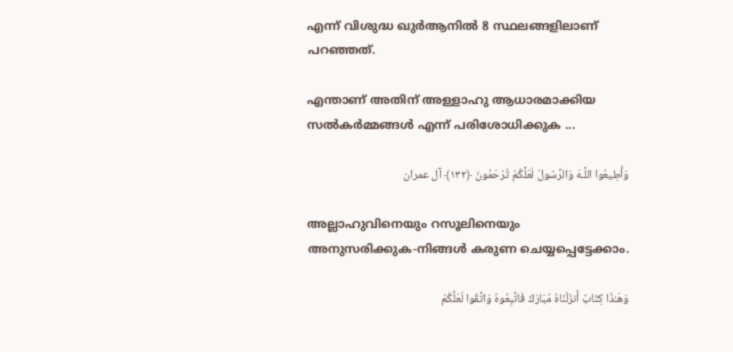എന്ന് വിശുദ്ധ ഖുർആനിൽ 8 സ്ഥലങ്ങളിലാണ് പറഞ്ഞത്.

എന്താണ് അതിന് അള്ളാഹു ആധാരമാക്കിയ സൽകർമ്മങ്ങൾ എന്ന് പരിശോധിക്കുക ...

وَأَطِيعُوا اللَّـهَ وَالرَّسُولَ لَعَلَّكُمْ تُرْحَمُونَ ﴿١٣٢﴾ آل عمران

അല്ലാഹുവിനെയും റസൂലിനെയും അനുസരിക്കുക-നിങ്ങള്‍ കരുണ ചെയ്യപ്പെട്ടേക്കാം.

وَهَـٰذَا كِتَابٌ أَنزَلْنَاهُ مُبَارَكٌ فَاتَّبِعُوهُ وَاتَّقُوا لَعَلَّكُمْ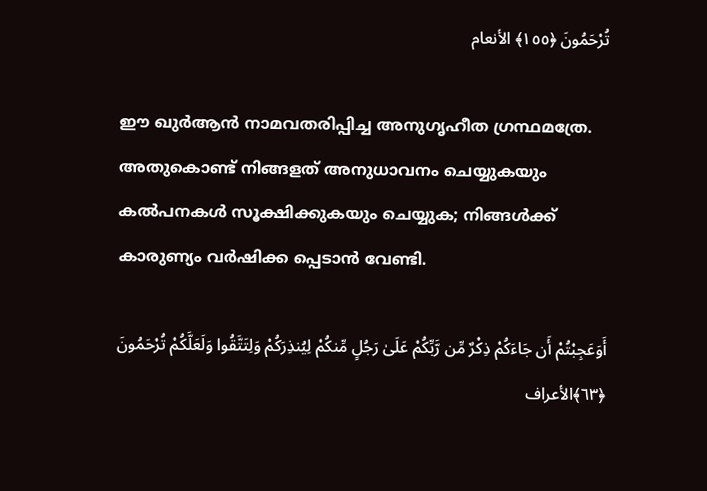تُرْحَمُونَ ﴿١٥٥﴾ الأنعام

ഈ ഖുര്‍ആന്‍ നാമവതരിപ്പിച്ച അനുഗൃഹീത ഗ്രന്ഥമത്രേ. അതുകൊണ്ട് നിങ്ങളത് അനുധാവനം ചെയ്യുകയും കല്‍പനകള്‍ സൂക്ഷിക്കുകയും ചെയ്യുക; നിങ്ങള്‍ക്ക് കാരുണ്യം വര്‍ഷിക്ക പ്പെടാന്‍ വേണ്ടി.

أَوَعَجِبْتُمْ أَن جَاءَكُمْ ذِكْرٌ مِّن رَّبِّكُمْ عَلَىٰ رَجُلٍ مِّنكُمْ لِيُنذِرَكُمْ وَلِتَتَّقُوا وَلَعَلَّكُمْ تُرْحَمُونَ ﴿٦٣﴾الأعراف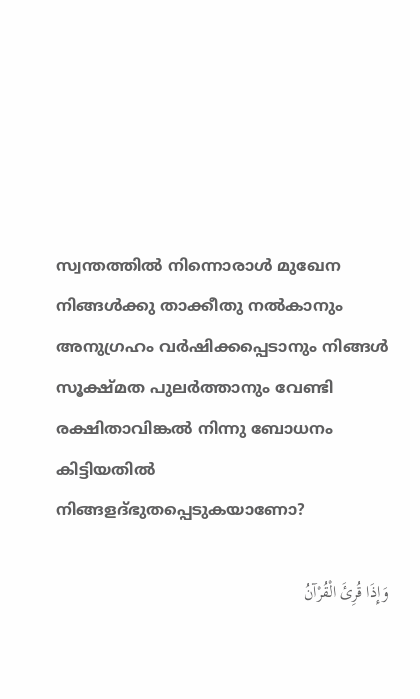സ്വന്തത്തില്‍ നിന്നൊരാള്‍ മുഖേന നിങ്ങള്‍ക്കു താക്കീതു നല്‍കാനും അനുഗ്രഹം വര്‍ഷിക്കപ്പെടാനും നിങ്ങള്‍ സൂക്ഷ്മത പുലര്‍ത്താനും വേണ്ടി രക്ഷിതാവിങ്കല്‍ നിന്നു ബോധനം കിട്ടിയതില്‍ നിങ്ങളദ്ഭുതപ്പെടുകയാണോ?

وَإِذَا قُرِئَ الْقُرْآنُ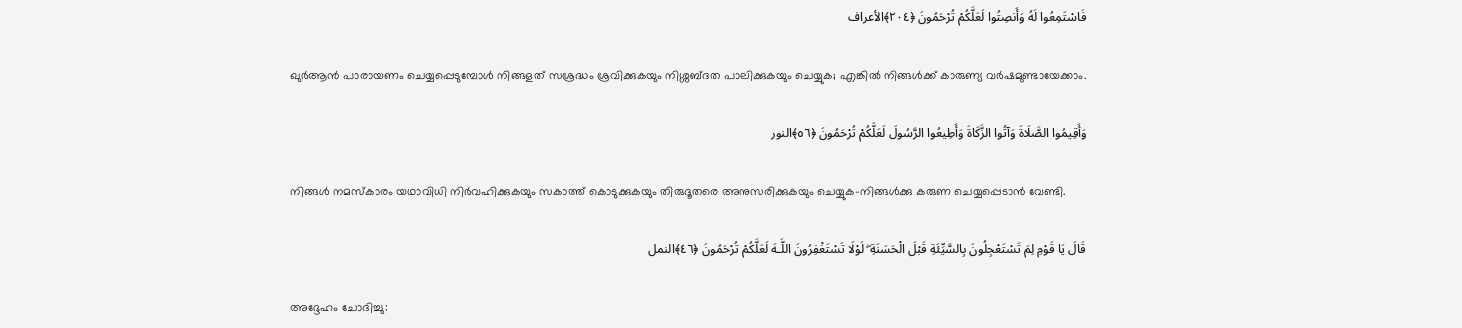فَاسْتَمِعُوا لَهُ وَأَنصِتُوا لَعَلَّكُمْ تُرْحَمُونَ ﴿٢٠٤﴾الأعراف

ഖുര്‍ആന്‍ പാരായണം ചെയ്യപ്പെടുമ്പോള്‍ നിങ്ങളത് സശ്രദ്ധം ശ്രവിക്കുകയും നിശ്ശബ്ദത പാലിക്കുകയും ചെയ്യുക; എങ്കില്‍ നിങ്ങള്‍ക്ക് കാരുണ്യ വര്‍ഷമുണ്ടായേക്കാം.

وَأَقِيمُوا الصَّلَاةَ وَآتُوا الزَّكَاةَ وَأَطِيعُوا الرَّسُولَ لَعَلَّكُمْ تُرْحَمُونَ ﴿٥٦﴾النور

നിങ്ങള്‍ നമസ്‌കാരം യഥാവിധി നിര്‍വഹിക്കുകയും സകാത്ത് കൊടുക്കുകയും തിരുദൂതരെ അനുസരിക്കുകയും ചെയ്യുക-നിങ്ങള്‍ക്കു കരുണ ചെയ്യപ്പെടാന്‍ വേണ്ടി.

قَالَ يَا قَوْمِ لِمَ تَسْتَعْجِلُونَ بِالسَّيِّئَةِ قَبْلَ الْحَسَنَةِ ۖ لَوْلَا تَسْتَغْفِرُونَ اللَّـهَ لَعَلَّكُمْ تُرْحَمُونَ ﴿٤٦﴾النمل

അദ്ദേഹം ചോദിച്ചു: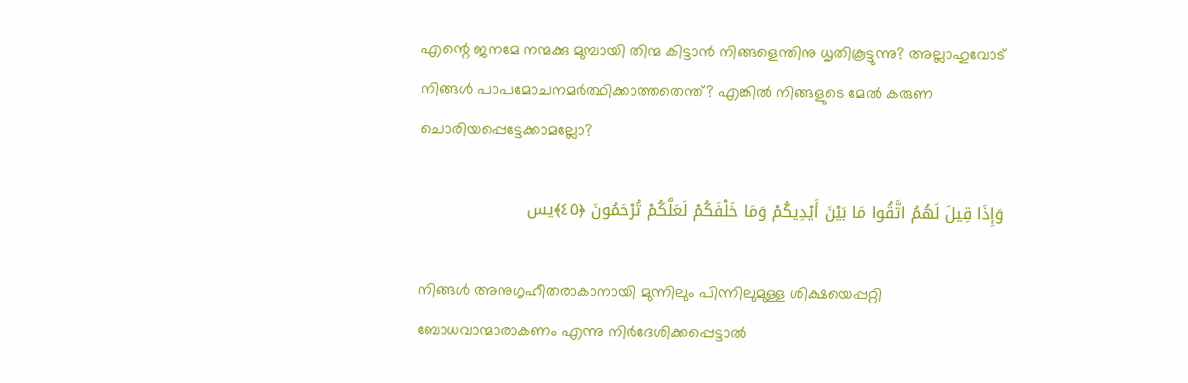എന്റെ ജനമേ നന്മക്കു മുമ്പായി തിന്മ കിട്ടാന്‍ നിങ്ങളെന്തിനു ധൃതികൂട്ടുന്നു? അല്ലാഹുവോട് നിങ്ങള്‍ പാപമോചനമര്‍ത്ഥിക്കാത്തതെന്ത്? എങ്കില്‍ നിങ്ങളുടെ മേല്‍ കരുണ ചൊരിയപ്പെട്ടേക്കാമല്ലോ?

وَإِذَا قِيلَ لَهُمُ اتَّقُوا مَا بَيْنَ أَيْدِيكُمْ وَمَا خَلْفَكُمْ لَعَلَّكُمْ تُرْحَمُونَ ﴿٤٥﴾يس

നിങ്ങള്‍ അനുഗൃഹീതരാകാനായി മുന്നിലും പിന്നിലുമുള്ള ശിക്ഷയെപ്പറ്റി ബോധവാന്മാരാകണം എന്നു നിര്‍ദേശിക്കപ്പെട്ടാല്‍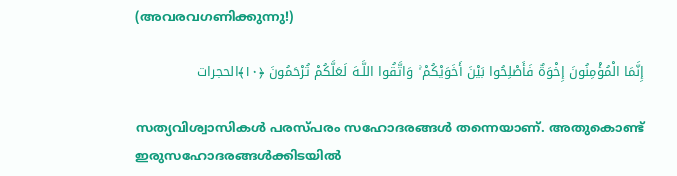(അവരവഗണിക്കുന്നു!)

إِنَّمَا الْمُؤْمِنُونَ إِخْوَةٌ فَأَصْلِحُوا بَيْنَ أَخَوَيْكُمْ ۚ وَاتَّقُوا اللَّـهَ لَعَلَّكُمْ تُرْحَمُونَ ﴿١٠﴾الحجرات

സത്യവിശ്വാസികള്‍ പരസ്പരം സഹോദരങ്ങള്‍ തന്നെയാണ്. അതുകൊണ്ട് ഇരുസഹോദരങ്ങള്‍ക്കിടയില്‍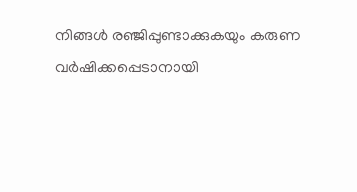നിങ്ങള്‍ രഞ്ജിപ്പുണ്ടാക്കുകയും കരുണ വര്‍ഷിക്കപ്പെടാനായി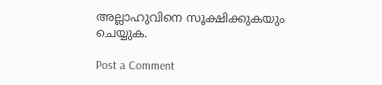അല്ലാഹുവിനെ സൂക്ഷിക്കുകയും ചെയ്യുക.

Post a Comment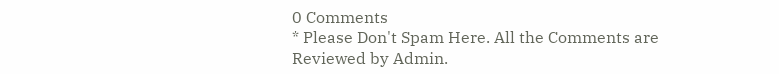0 Comments
* Please Don't Spam Here. All the Comments are Reviewed by Admin.